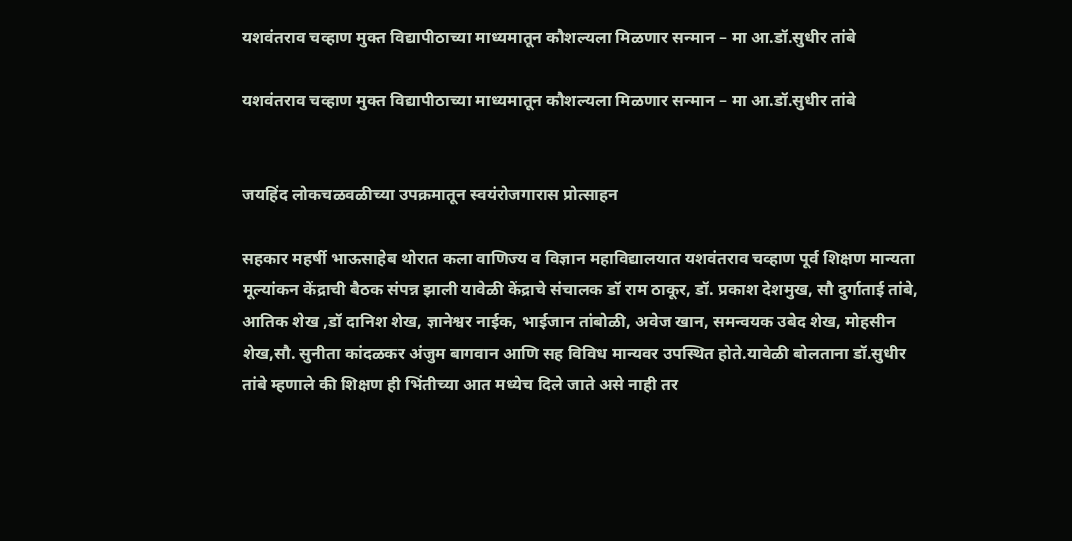यशवंतराव चव्हाण मुक्त विद्यापीठाच्या माध्यमातून कौशल्यला मिळणार सन्मान – मा आ.डॉ.सुधीर तांबे

यशवंतराव चव्हाण मुक्त विद्यापीठाच्या माध्यमातून कौशल्यला मिळणार सन्मान – मा आ.डॉ.सुधीर तांबे


जयहिंद लोकचळवळीच्या उपक्रमातून स्वयंरोजगारास प्रोत्साहन

सहकार महर्षी भाऊसाहेब थोरात कला वाणिज्य व विज्ञान महाविद्यालयात यशवंतराव चव्हाण पूर्व शिक्षण मान्यता मूल्यांकन केंद्राची बैठक संपन्न झाली यावेळी केंद्राचे संचालक डॉ राम ठाकूर, डॉ. प्रकाश देशमुख, सौ दुर्गाताई तांबे, आतिक शेख ,डॉ दानिश शेख, ज्ञानेश्वर नाईक, भाईजान तांबोळी, अवेज खान, समन्वयक उबेद शेख, मोहसीन शेख,सौ. सुनीता कांदळकर अंजुम बागवान आणि सह विविध मान्यवर उपस्थित होते.यावेळी बोलताना डॉ.सुधीर तांबे म्हणाले की शिक्षण ही भिंतीच्या आत मध्येच दिले जाते असे नाही तर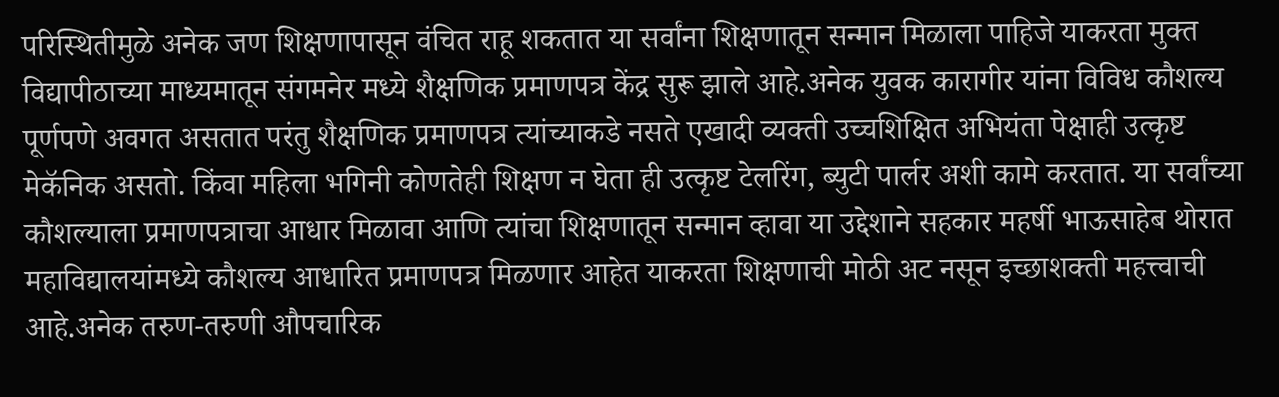परिस्थितीमुळे अनेक जण शिक्षणापासून वंचित राहू शकतात या सर्वांना शिक्षणातून सन्मान मिळाला पाहिजे याकरता मुक्त विद्यापीठाच्या माध्यमातून संगमनेर मध्ये शैक्षणिक प्रमाणपत्र केंद्र सुरू झाले आहे.अनेक युवक कारागीर यांना विविध कौशल्य पूर्णपणे अवगत असतात परंतु शैक्षणिक प्रमाणपत्र त्यांच्याकडे नसते एखादी व्यक्ती उच्चशिक्षित अभियंता पेक्षाही उत्कृष्ट मेकॅनिक असतो. किंवा महिला भगिनी कोणतेही शिक्षण न घेता ही उत्कृष्ट टेलरिंग, ब्युटी पार्लर अशी कामे करतात. या सर्वांच्या कौशल्याला प्रमाणपत्राचा आधार मिळावा आणि त्यांचा शिक्षणातून सन्मान व्हावा या उद्देशाने सहकार महर्षी भाऊसाहेब थोरात महाविद्यालयांमध्ये कौशल्य आधारित प्रमाणपत्र मिळणार आहेत याकरता शिक्षणाची मोठी अट नसून इच्छाशक्ती महत्त्वाची आहे.अनेक तरुण-तरुणी औपचारिक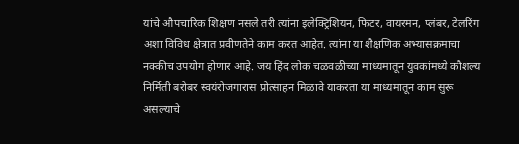यांचे औपचारिक शिक्षण नसले तरी त्यांना इलेक्ट्रिशियन, फिटर, वायरमन, प्लंबर, टेलरिंग अशा विविध क्षेत्रात प्रवीणतेने काम करत आहेत. त्यांना या शैक्षणिक अभ्यासक्रमाचा नक्कीच उपयोग होणार आहे. जय हिंद लोक चळवळीच्या माध्यमातून युवकांमध्ये कौशल्य निर्मिती बरोबर स्वयंरोजगारास प्रोत्साहन मिळावे याकरता या माध्यमातून काम सुरू असल्याचे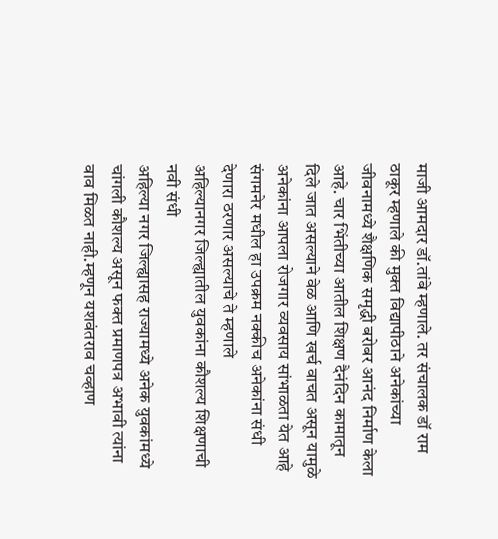माजी आमदार डॉ.तांबे म्हणाले. तर संचालक डॉ राम ठाकूर म्हणाले की मुक्त विद्यापीठाने अनेकांच्या जीवनामध्ये शैक्षणिक समृद्धी बरोबर आनंद निर्माण केला आहे. चार भिंतीच्या आतील शिक्षण दैनंदिन कामातून दिले जात असल्याने वेळ आणि खर्च वाचत असून यामुळे अनेकांना आपला रोजगार व्यवसाय सांभाळता येत आहे संगमनेर मधील हा उपक्रम नक्कीच अनेकांना संधी देणारा ठरणार असल्याचे ते म्हणाले
अहिल्यानगर जिल्ह्यातील युवकांना कौशल्य शिक्षणाची नवी संधी
अहिल्या नगर जिल्ह्यासह राज्यामध्ये अनेक युवकांमध्ये चांगली कौशल्य असून फक्त प्रमाणपत्र अभावी त्यांना वाव मिळत नाही.म्हणून यशवंतराव चव्हाण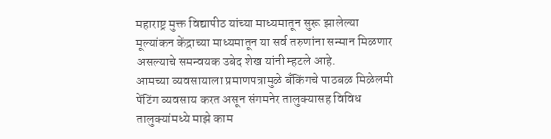महाराष्ट्र मुक्त विद्यापीठ यांच्या माध्यमातून सुरू झालेल्या मूल्यांकन केंद्राच्या माध्यमातून या सर्व तरुणांना सन्मान मिळणार असल्याचे समन्वयक उबेद शेख यांनी म्हटले आहे.
आमच्या व्यवसायाला प्रमाणपत्रामुळे बँकिंगचे पाठबळ मिळेलमी पेंटिंग व्यवसाय करत असून संगमनेर तालुक्यासह विविध तालुक्यांमध्ये माझे काम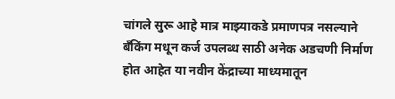चांगले सुरू आहे मात्र माझ्याकडे प्रमाणपत्र नसल्याने बँकिंग मधून कर्ज उपलब्ध साठी अनेक अडचणी निर्माण होत आहेत या नवीन केंद्राच्या माध्यमातून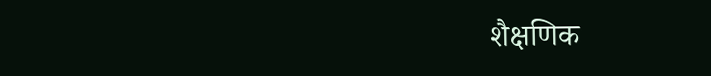शैक्षणिक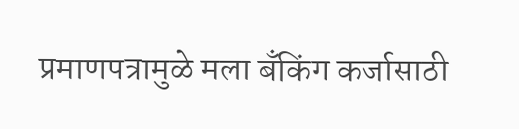प्रमाणपत्रामुळे मला बँकिंग कर्जासाठी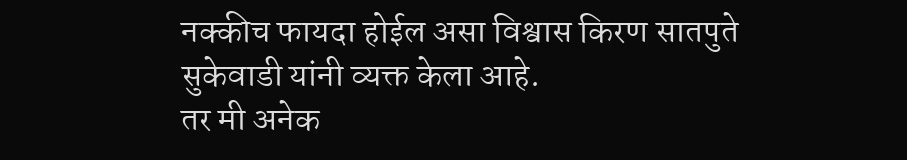नक्कीच फायदा होईल असा विश्वास किरण सातपुते सुकेवाडी यांनी व्यक्त केला आहे.
तर मी अनेक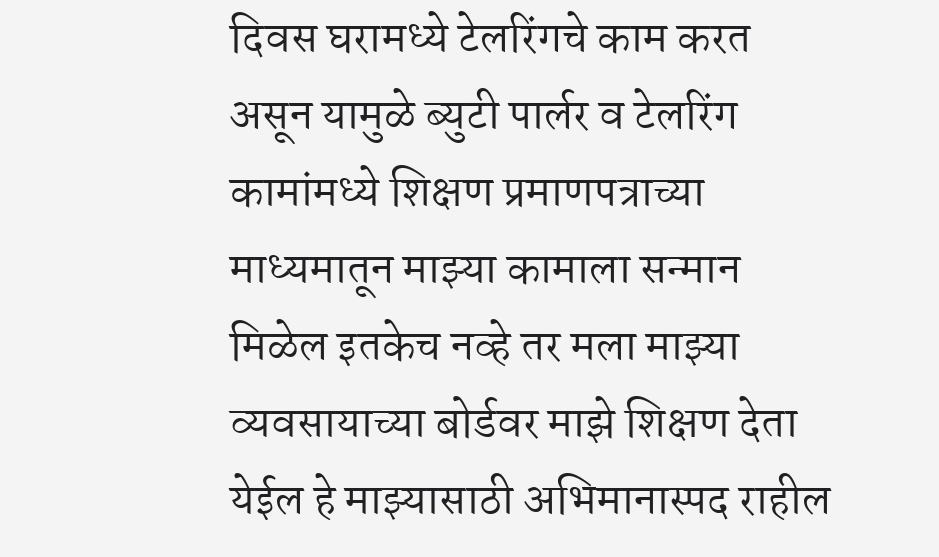दिवस घरामध्ये टेलरिंगचे काम करत असून यामुळे ब्युटी पार्लर व टेलरिंग कामांमध्ये शिक्षण प्रमाणपत्राच्या माध्यमातून माझ्या कामाला सन्मान मिळेल इतकेच नव्हे तर मला माझ्या व्यवसायाच्या बोर्डवर माझे शिक्षण देता येईल हे माझ्यासाठी अभिमानास्पद राहील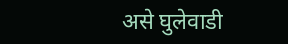असे घुलेवाडी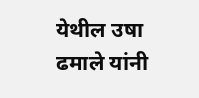येथील उषा ढमाले यांनी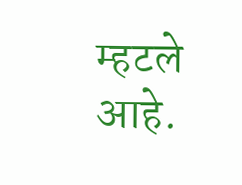म्हटले आहे.